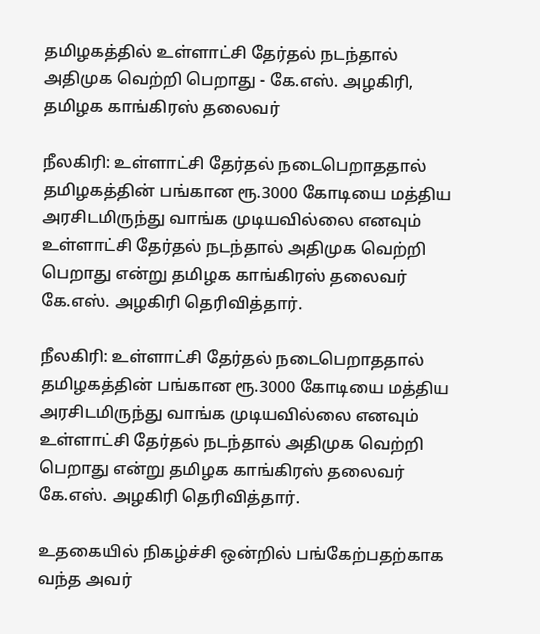தமிழகத்தில் உள்ளாட்சி தேர்தல் நடந்தால் அதிமுக வெற்றி பெறாது - கே.எஸ். அழகிரி, தமிழக காங்கிரஸ் தலைவர்

நீலகிரி: உள்ளாட்சி தேர்தல் நடைபெறாததால் தமிழகத்தின் பங்கான ரூ.3000 கோடியை மத்திய அரசிடமிருந்து வாங்க முடியவில்லை எனவும் உள்ளாட்சி தேர்தல் நடந்தால் அதிமுக வெற்றி பெறாது என்று தமிழக காங்கிரஸ் தலைவர் கே.எஸ். அழகிரி தெரிவித்தார்.

நீலகிரி: உள்ளாட்சி தேர்தல் நடைபெறாததால் தமிழகத்தின் பங்கான ரூ.3000 கோடியை மத்திய அரசிடமிருந்து வாங்க முடியவில்லை எனவும் உள்ளாட்சி தேர்தல் நடந்தால் அதிமுக வெற்றி பெறாது என்று தமிழக காங்கிரஸ் தலைவர் கே.எஸ். அழகிரி தெரிவித்தார்.

உதகையில் நிகழ்ச்சி ஒன்றில் பங்கேற்பதற்காக வந்த அவர்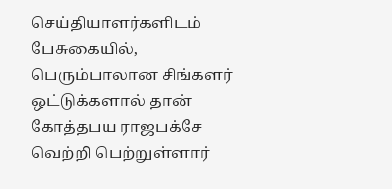செய்தியாளர்களிடம் பேசுகையில், பெரும்பாலான சிங்களர் ஒட்டுக்களால் தான் கோத்தபய ராஜபக்சே வெற்றி பெற்றுள்ளார்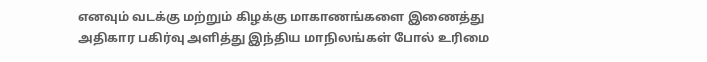எனவும் வடக்கு மற்றும் கிழக்கு மாகாணங்களை இணைத்து அதிகார பகிர்வு அளித்து இந்திய மாநிலங்கள் போல் உரிமை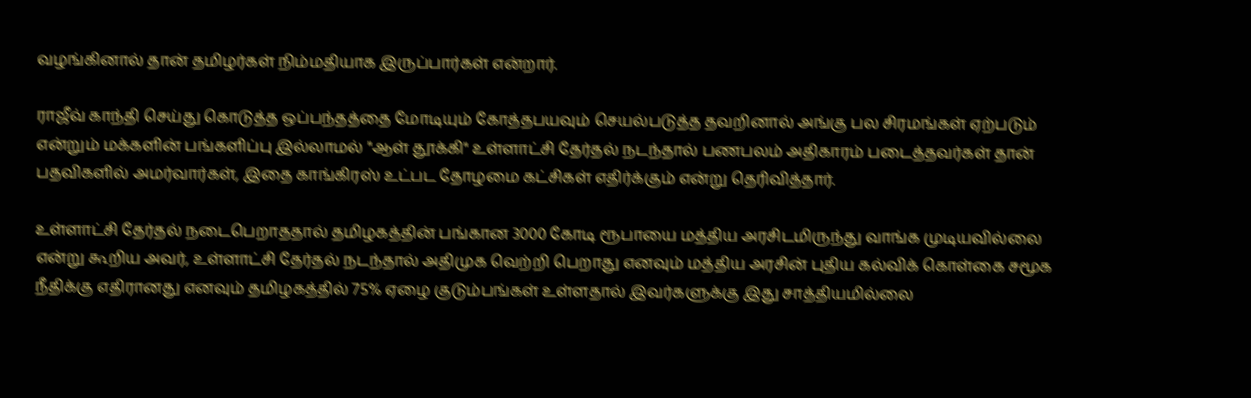வழங்கினால் தான் தமிழர்கள் நிம்மதியாக இருப்பார்கள் என்றார்.

ராஜீவ் காந்தி செய்து கொடுத்த ஒப்பந்தத்தை மோடியும் கோத்தபயவும் செயல்படுத்த தவறினால் அங்கு பல சிரமங்கள் ஏற்படும் என்றும் மக்களின் பங்களிப்பு இல்லாமல் "ஆள் தூக்கி" உள்ளாட்சி தேர்தல் நடந்தால் பணபலம் அதிகாரம் படைத்தவர்கள் தான் பதவிகளில் அமர்வார்கள், இதை காங்கிரஸ் உட்பட தோழமை கட்சிகள் எதிர்க்கும் என்று தெரிவித்தார்.

உள்ளாட்சி தேர்தல் நடைபெறாததால் தமிழகத்தின் பங்கான 3000 கோடி ரூபாயை மத்திய அரசிடமிருந்து வாங்க முடியவில்லை என்று கூறிய அவர், உள்ளாட்சி தேர்தல் நடந்தால் அதிமுக வெற்றி பெறாது எனவும் மத்திய அரசின் புதிய கல்விக் கொள்கை சமூக நீதிக்கு எதிரானது எனவும் தமிழகத்தில் 75% ஏழை குடும்பங்கள் உள்ளதால் இவர்களுக்கு இது சாத்தியமில்லை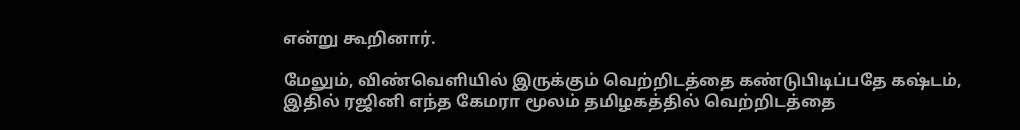என்று கூறினார்.

மேலும், விண்வெளியில் இருக்கும் வெற்றிடத்தை கண்டுபிடிப்பதே கஷ்டம், இதில் ரஜினி எந்த கேமரா மூலம் தமிழகத்தில் வெற்றிடத்தை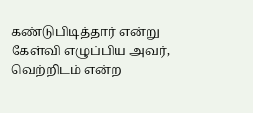கண்டுபிடித்தார் என்று கேள்வி எழுப்பிய அவர், வெற்றிடம் என்ற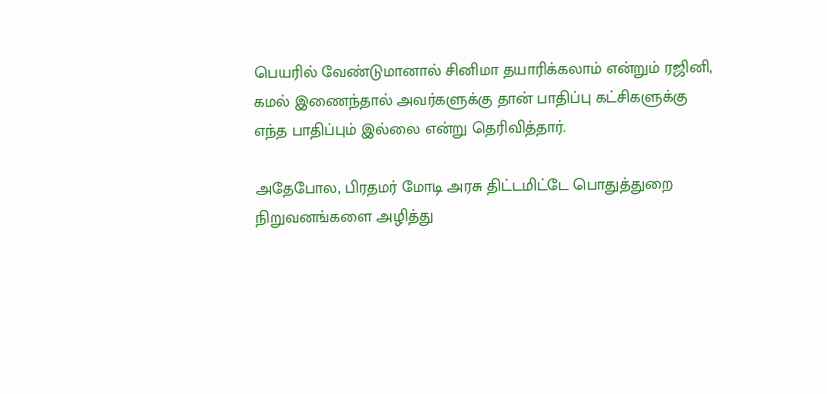பெயரில் வேண்டுமானால் சினிமா தயாரிக்கலாம் என்றும் ரஜினி, கமல் இணைந்தால் அவர்களுக்கு தான் பாதிப்பு கட்சிகளுக்கு எந்த பாதிப்பும் இல்லை என்று தெரிவித்தார்.

அதேபோல, பிரதமர் மோடி அரசு திட்டமிட்டே பொதுத்துறை நிறுவனங்களை அழித்து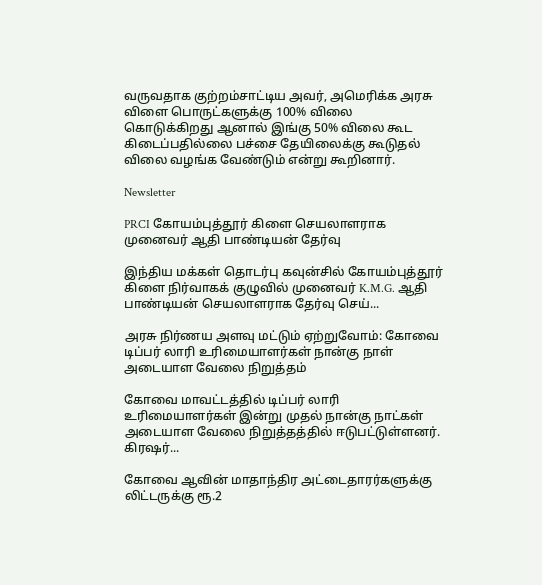வருவதாக குற்றம்சாட்டிய அவர், அமெரிக்க அரசு விளை பொருட்களுக்கு 100% விலை கொடுக்கிறது ஆனால் இங்கு 50% விலை கூட கிடைப்பதில்லை பச்சை தேயிலைக்கு கூடுதல் விலை வழங்க வேண்டும் என்று கூறினார்.

Newsletter

PRCI கோயம்புத்தூர் கிளை செயலாளராக முனைவர் ஆதி பாண்டியன் தேர்வு

இந்திய மக்கள் தொடர்பு கவுன்சில் கோயம்புத்தூர் கிளை நிர்வாகக் குழுவில் முனைவர் K.M.G. ஆதி பாண்டியன் செயலாளராக தேர்வு செய்...

அரசு நிர்ணய அளவு மட்டும் ஏற்றுவோம்: கோவை டிப்பர் லாரி உரிமையாளர்கள் நான்கு நாள் அடையாள வேலை நிறுத்தம்

கோவை மாவட்டத்தில் டிப்பர் லாரி உரிமையாளர்கள் இன்று முதல் நான்கு நாட்கள் அடையாள வேலை நிறுத்தத்தில் ஈடுபட்டுள்ளனர். கிரஷர்...

கோவை ஆவின் மாதாந்திர அட்டைதாரர்களுக்கு லிட்டருக்கு ரூ.2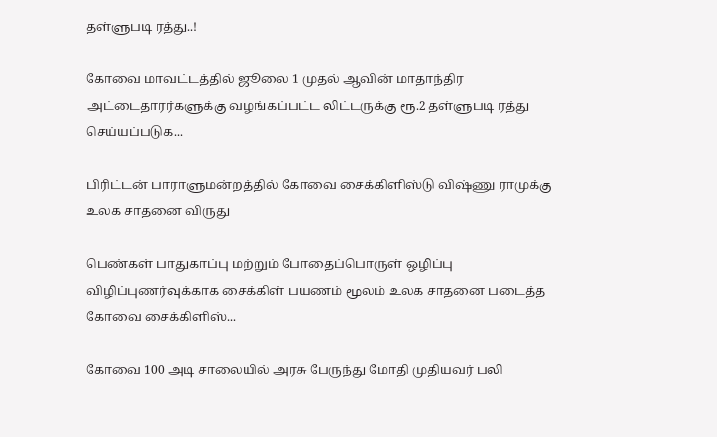தள்ளுபடி ரத்து..!

கோவை மாவட்டத்தில் ஜூலை 1 முதல் ஆவின் மாதாந்திர அட்டைதாரர்களுக்கு வழங்கப்பட்ட லிட்டருக்கு ரூ.2 தள்ளுபடி ரத்து செய்யப்படுக...

பிரிட்டன் பாராளுமன்றத்தில் கோவை சைக்கிளிஸ்டு விஷ்ணு ராமுக்கு உலக சாதனை விருது

பெண்கள் பாதுகாப்பு மற்றும் போதைப்பொருள் ஒழிப்பு விழிப்புணர்வுக்காக சைக்கிள் பயணம் மூலம் உலக சாதனை படைத்த கோவை சைக்கிளிஸ்...

கோவை 100 அடி சாலையில் அரசு பேருந்து மோதி முதியவர் பலி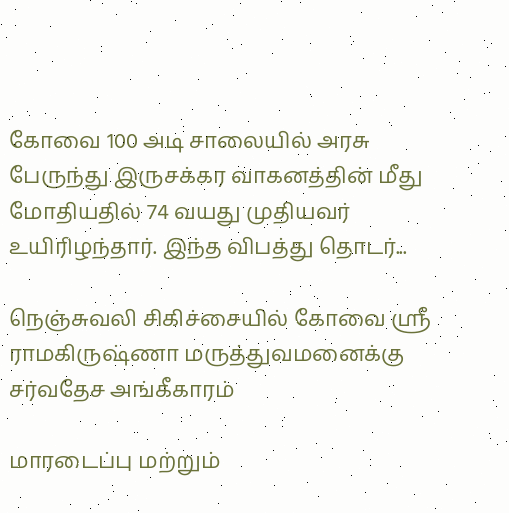கோவை 100 அடி சாலையில் அரசு பேருந்து இருசக்கர வாகனத்தின் மீது மோதியதில் 74 வயது முதியவர் உயிரிழந்தார். இந்த விபத்து தொடர்...

நெஞ்சுவலி சிகிச்சையில் கோவை ஸ்ரீ ராமகிருஷ்ணா மருத்துவமனைக்கு சர்வதேச அங்கீகாரம்

மாரடைப்பு மற்றும்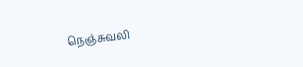நெஞ்சுவலி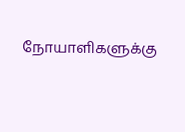நோயாளிகளுக்கு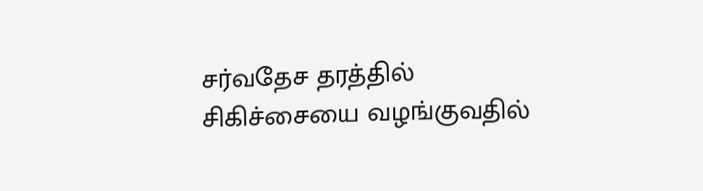சர்வதேச தரத்தில் சிகிச்சையை வழங்குவதில்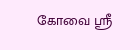கோவை ஸ்ரீ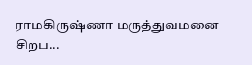ராமகிருஷ்ணா மருத்துவமனை சிறப...